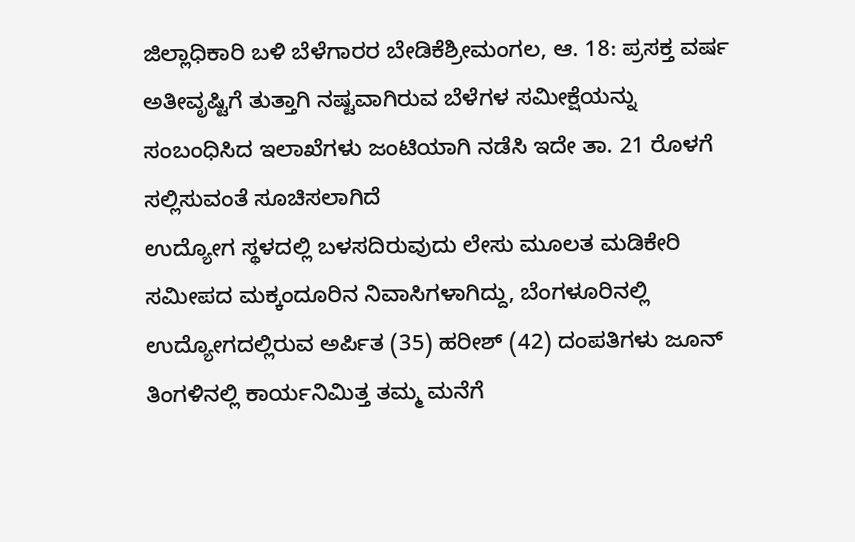ಜಿಲ್ಲಾಧಿಕಾರಿ ಬಳಿ ಬೆಳೆಗಾರರ ಬೇಡಿಕೆಶ್ರೀಮಂಗಲ, ಆ. 18: ಪ್ರಸಕ್ತ ವರ್ಷ ಅತೀವೃಷ್ಟಿಗೆ ತುತ್ತಾಗಿ ನಷ್ಟವಾಗಿರುವ ಬೆಳೆಗಳ ಸಮೀಕ್ಷೆಯನ್ನು ಸಂಬಂಧಿಸಿದ ಇಲಾಖೆಗಳು ಜಂಟಿಯಾಗಿ ನಡೆಸಿ ಇದೇ ತಾ. 21 ರೊಳಗೆ ಸಲ್ಲಿಸುವಂತೆ ಸೂಚಿಸಲಾಗಿದೆ
ಉದ್ಯೋಗ ಸ್ಥಳದಲ್ಲಿ ಬಳಸದಿರುವುದು ಲೇಸು ಮೂಲತ ಮಡಿಕೇರಿ ಸಮೀಪದ ಮಕ್ಕಂದೂರಿನ ನಿವಾಸಿಗಳಾಗಿದ್ದು, ಬೆಂಗಳೂರಿನಲ್ಲಿ ಉದ್ಯೋಗದಲ್ಲಿರುವ ಅರ್ಪಿತ (35) ಹರೀಶ್ (42) ದಂಪತಿಗಳು ಜೂನ್ ತಿಂಗಳಿನಲ್ಲಿ ಕಾರ್ಯನಿಮಿತ್ತ ತಮ್ಮ ಮನೆಗೆ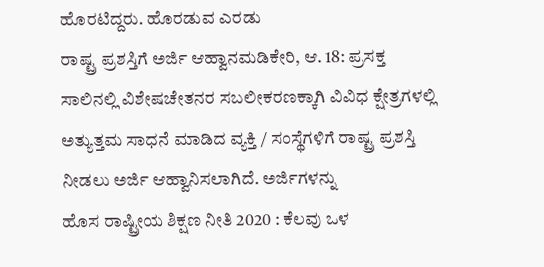ಹೊರಟಿದ್ದರು. ಹೊರಡುವ ಎರಡು
ರಾಷ್ಟ್ರ ಪ್ರಶಸ್ತಿಗೆ ಅರ್ಜಿ ಆಹ್ವಾನಮಡಿಕೇರಿ, ಆ. 18: ಪ್ರಸಕ್ತ ಸಾಲಿನಲ್ಲಿ ವಿಶೇಷಚೇತನರ ಸಬಲೀಕರಣಕ್ಕಾಗಿ ವಿವಿಧ ಕ್ಷೇತ್ರಗಳಲ್ಲಿ ಅತ್ಯುತ್ತಮ ಸಾಧನೆ ಮಾಡಿದ ವ್ಯಕ್ತಿ / ಸಂಸ್ಥೆಗಳಿಗೆ ರಾಷ್ಟ್ರ ಪ್ರಶಸ್ತಿ ನೀಡಲು ಅರ್ಜಿ ಆಹ್ವಾನಿಸಲಾಗಿದೆ. ಅರ್ಜಿಗಳನ್ನು
ಹೊಸ ರಾಷ್ಟ್ರೀಯ ಶಿಕ್ಷಣ ನೀತಿ 2020 : ಕೆಲವು ಒಳ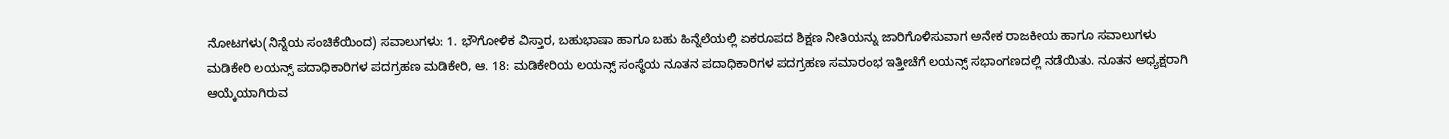ನೋಟಗಳು(ನಿನ್ನೆಯ ಸಂಚಿಕೆಯಿಂದ) ಸವಾಲುಗಳು: 1. ಭೌಗೋಳಿಕ ವಿಸ್ತಾರ, ಬಹುಭಾಷಾ ಹಾಗೂ ಬಹು ಹಿನ್ನೆಲೆಯಲ್ಲಿ ಏಕರೂಪದ ಶಿಕ್ಷಣ ನೀತಿಯನ್ನು ಜಾರಿಗೊಳಿಸುವಾಗ ಅನೇಕ ರಾಜಕೀಯ ಹಾಗೂ ಸವಾಲುಗಳು
ಮಡಿಕೇರಿ ಲಯನ್ಸ್ ಪದಾಧಿಕಾರಿಗಳ ಪದಗ್ರಹಣ ಮಡಿಕೇರಿ, ಆ. 18: ಮಡಿಕೇರಿಯ ಲಯನ್ಸ್ ಸಂಸ್ಥೆಯ ನೂತನ ಪದಾಧಿಕಾರಿಗಳ ಪದಗ್ರಹಣ ಸಮಾರಂಭ ಇತ್ತೀಚೆಗೆ ಲಯನ್ಸ್ ಸಭಾಂಗಣದಲ್ಲಿ ನಡೆಯಿತು. ನೂತನ ಅಧ್ಯಕ್ಷರಾಗಿ ಆಯ್ಕೆಯಾಗಿರುವ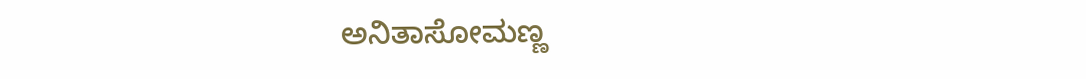ಅನಿತಾಸೋಮಣ್ಣ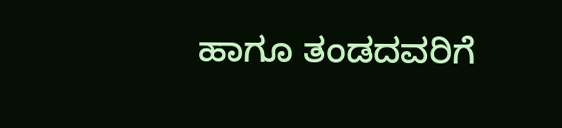ಹಾಗೂ ತಂಡದವರಿಗೆ